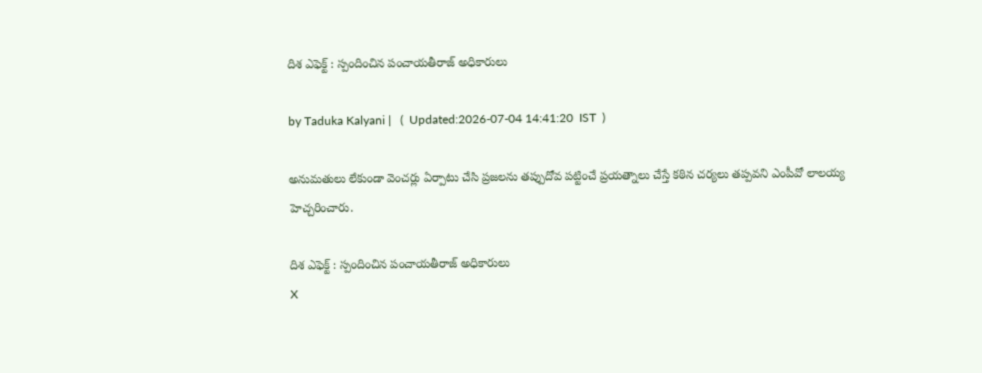దిశ ఎఫెక్ట్ : స్పందించిన పంచాయతీరాజ్ అధికారులు

by Taduka Kalyani |   (  Updated:2026-07-04 14:41:20  IST  )

అనుమతులు లేకుండా వెంచర్లు ఏర్పాటు చేసి ప్రజలను తప్పుదోవ పట్టించే ప్రయత్నాలు చేస్తే కఠిన చర్యలు తప్పవని ఎంపీవో లాలయ్య హెచ్చరించారు.

దిశ ఎఫెక్ట్ : స్పందించిన పంచాయతీరాజ్ అధికారులు
X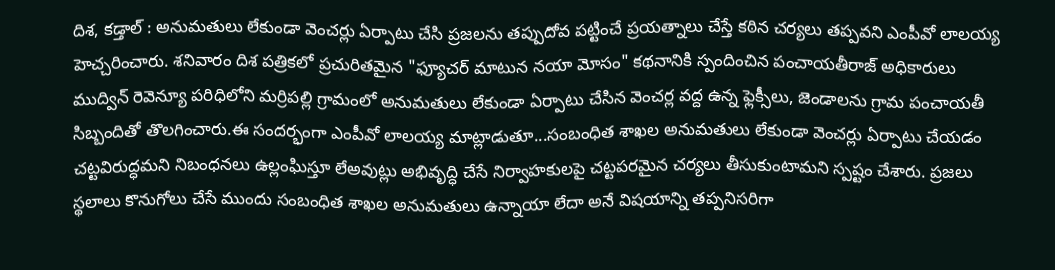దిశ, కడ్తాల్‌ : అనుమతులు లేకుండా వెంచర్లు ఏర్పాటు చేసి ప్రజలను తప్పుదోవ పట్టించే ప్రయత్నాలు చేస్తే కఠిన చర్యలు తప్పవని ఎంపీవో లాలయ్య హెచ్చరించారు. శనివారం దిశ పత్రికలో ప్రచురితమైన "ఫ్యూచర్ మాటున నయా మోసం" కథనానికి స్పందించిన పంచాయతీరాజ్ అధికారులు ముద్విన్ రెవెన్యూ పరిధిలోని మర్రిపల్లి గ్రామంలో అనుమతులు లేకుండా ఏర్పాటు చేసిన వెంచర్ల వద్ద ఉన్న ఫ్లెక్సీలు, జెండాలను గ్రామ పంచాయతీ సిబ్బందితో తొలగించారు.ఈ సందర్భంగా ఎంపీవో లాలయ్య మాట్లాడుతూ...సంబంధిత శాఖల అనుమతులు లేకుండా వెంచర్లు ఏర్పాటు చేయడం చట్టవిరుద్ధమని నిబంధనలు ఉల్లంఘిస్తూ లేఅవుట్లు అభివృద్ధి చేసే నిర్వాహకులపై చట్టపరమైన చర్యలు తీసుకుంటామని స్పష్టం చేశారు. ప్రజలు స్థలాలు కొనుగోలు చేసే ముందు సంబంధిత శాఖల అనుమతులు ఉన్నాయా లేదా అనే విషయాన్ని తప్పనిసరిగా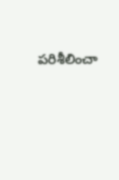పరిశీలించా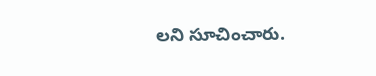లని సూచించారు.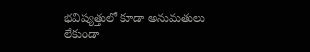భవిష్యత్తులో కూడా అనుమతులు లేకుండా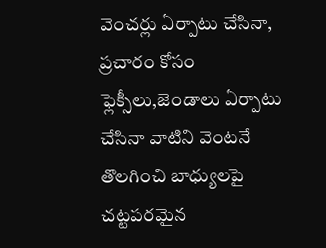వెంచర్లు ఏర్పాటు చేసినా, ప్రచారం కోసం ఫ్లెక్సీలు,జెండాలు ఏర్పాటు చేసినా వాటిని వెంటనే తొలగించి బాధ్యులపై చట్టపరమైన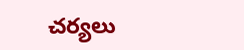చర్యలు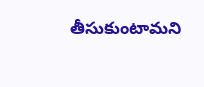తీసుకుంటామని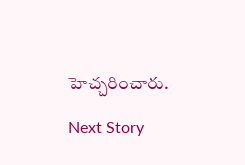హెచ్చరించారు.

Next Story